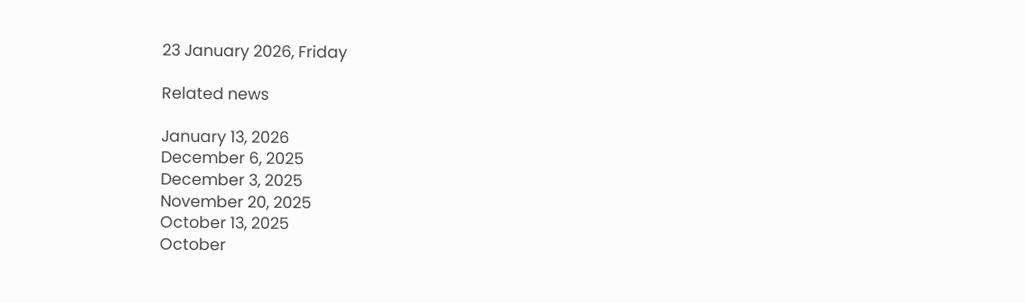23 January 2026, Friday

Related news

January 13, 2026
December 6, 2025
December 3, 2025
November 20, 2025
October 13, 2025
October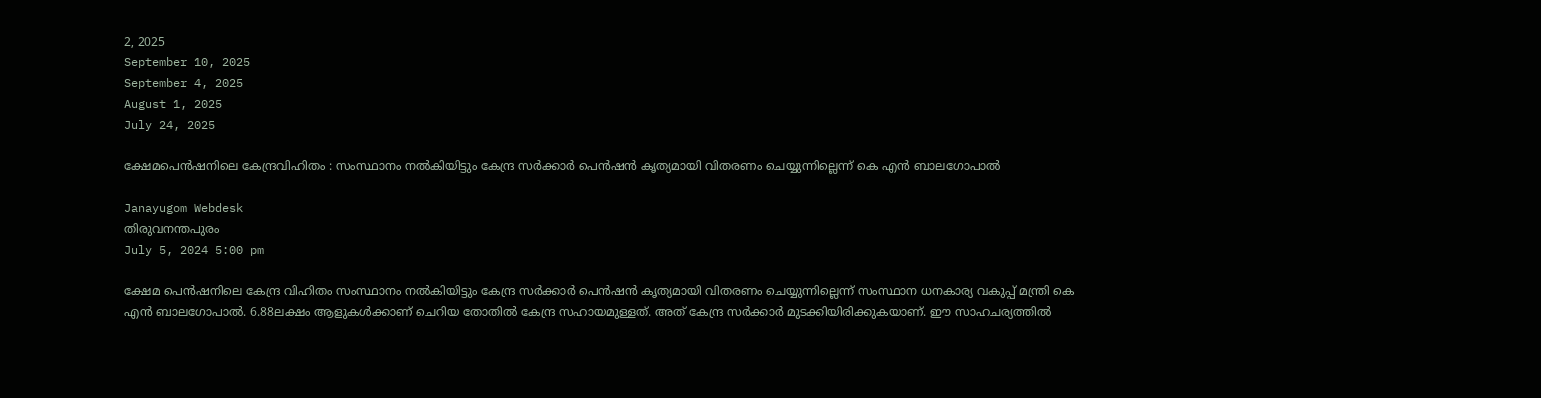2, 2025
September 10, 2025
September 4, 2025
August 1, 2025
July 24, 2025

ക്ഷേമപെന്‍ഷനിലെ കേന്ദ്രവിഹിതം : സംസ്ഥാനം നല്‍കിയിട്ടും കേന്ദ്ര സര്‍ക്കാര്‍ പെന്‍ഷന്‍ കൃത്യമായി വിതരണം ചെയ്യുന്നില്ലെന്ന് കെ എന്‍ ബാലഗോപാല്‍

Janayugom Webdesk
തിരുവനന്തപുരം
July 5, 2024 5:00 pm

ക്ഷേമ പെന്‍ഷനിലെ കേന്ദ്ര വിഹിതം സംസ്ഥാനം നല്‍കിയിട്ടും കേന്ദ്ര സര്‍ക്കാര്‍ പെന്‍ഷന്‍ കൃത്യമായി വിതരണം ചെയ്യുന്നില്ലെന്ന് സംസ്ഥാന ധനകാര്യ വകുപ്പ് മന്ത്രി കെ എന്‍ ബാലഗോപാല്‍. 6.88ലക്ഷം ആളുകള്‍ക്കാണ് ചെറിയ തോതില്‍ കേന്ദ്ര സഹായമുള്ളത്. അത് കേന്ദ്ര സര്‍ക്കാര്‍ മുടക്കിയിരിക്കുകയാണ്. ഈ സാഹചര്യത്തില്‍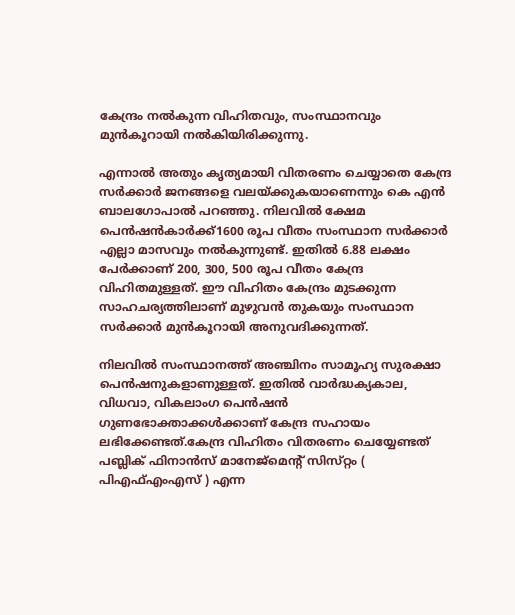കേന്ദ്രം നല്‍കുന്ന വിഹിതവും, സംസ്ഥാനവും മുന്‍കൂറായി നല്‍കിയിരിക്കുന്നു.

എന്നാല്‍ അതും കൃത്യമായി വിതരണം ചെയ്യാതെ കേന്ദ്ര സര്‍ക്കാര്‍ ജനങ്ങളെ വലയ്ക്കുകയാണെന്നും കെ എന്‍ ബാലഗോപാല്‍ പറഞ്ഞു. നിലവിൽ ക്ഷേമ പെൻഷൻകാർക്ക്‌1600 രൂപ വീതം സംസ്ഥാന സർക്കാർ എല്ലാ മാസവും നൽകുന്നുണ്ട്‌. ഇതിൽ 6.88 ലക്ഷം പേർക്കാണ്‌ 200, 300, 500 രൂപ വീതം കേന്ദ്ര വിഹിതമുള്ളത്‌. ഈ വിഹിതം കേന്ദ്രം മുടക്കുന്ന സാഹചര്യത്തിലാണ് മുഴുവൻ തുകയും സംസ്ഥാന സർക്കാർ മുൻകൂറായി അനുവദിക്കുന്നത്.

നിലവിൽ സംസ്ഥാനത്ത്‌ അഞ്ചിനം സാമൂഹ്യ സുരക്ഷാ പെന്‍ഷനുകളാണുള്ളത്‌. ഇതിൽ വാര്‍ദ്ധക്യകാല, വിധവാ, വികലാംഗ പെന്‍ഷന്‍ ഗുണഭോക്താക്കൾക്കാണ് കേന്ദ്ര സഹായം ലഭിക്കേണ്ടത്‌.കേന്ദ്ര വിഹിതം വിതരണം ചെയ്യേണ്ടത്‌ പബ്ലിക്‌ ഫിനാൻസ്‌ മാനേജ്മെന്റ്‌ സിസ്‌റ്റം ( പിഎഫ്‌എംഎസ്‌ ) എന്ന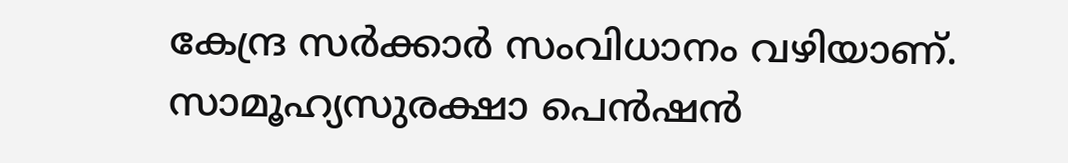കേന്ദ്ര സർക്കാർ സംവിധാനം വഴിയാണ്‌. സാമൂഹ്യസുരക്ഷാ പെൻഷൻ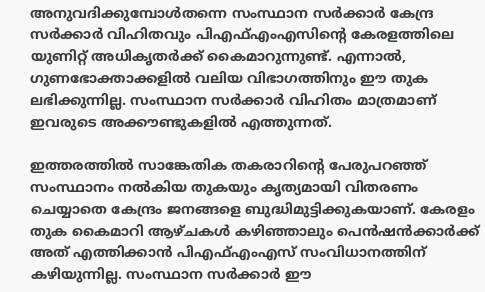അനുവദിക്കുമ്പോൾതന്നെ സംസ്ഥാന സർക്കാർ കേന്ദ്ര സർക്കാർ വിഹിതവും പിഎഫ്‌എംഎസിന്റെ കേരളത്തിലെ യുണിറ്റ്‌ അധികൃതർക്ക്‌ കൈമാറുന്നുണ്ട്‌. എന്നാൽ, ഗുണഭോക്താക്കളിൽ വലിയ വിഭാഗത്തിനും ഈ തുക ലഭിക്കുന്നില്ല. സംസ്ഥാന സർക്കാർ വിഹിതം മാത്രമാണ്‌ ഇവരുടെ അക്കൗണ്ടുകളിൽ എത്തുന്നത്‌.

ഇത്തരത്തിൽ സാങ്കേതിക തകരാറിന്റെ പേരുപറഞ്ഞ്‌ സംസ്ഥാനം നൽകിയ തുകയും കൃത്യമായി വിതരണം ചെയ്യാതെ കേന്ദ്രം ജനങ്ങളെ ബുദ്ധിമുട്ടിക്കുകയാണ്‌. കേരളം തുക കൈമാറി ആഴ്‌ചകൾ കഴിഞ്ഞാലും പെൻഷൻക്കാർക്ക്‌ അത്‌ എത്തിക്കാൻ പിഎഫ്‌എംഎസ്‌ സംവിധാനത്തിന്‌ കഴിയുന്നില്ല. സംസ്ഥാന സർക്കാർ ഈ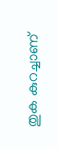തുക കുറച്ചാണ്‌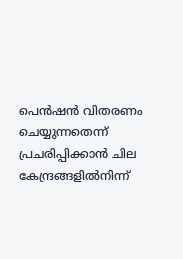പെൻഷൻ വിതരണം ചെയ്യുന്നതെന്ന്‌ പ്രചരിപ്പിക്കാൻ ചില കേന്ദ്രങ്ങളിൽനിന്ന്‌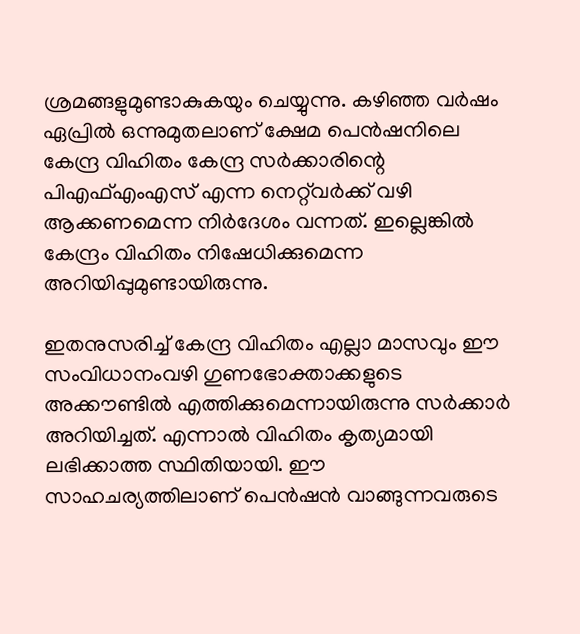ശ്രമങ്ങളുമുണ്ടാകുകയും ചെയ്യുന്നു. കഴിഞ്ഞ വർഷം ഏപ്രിൽ ഒന്നുമുതലാണ്‌ ക്ഷേമ പെൻഷനിലെ കേന്ദ്ര വിഹിതം കേന്ദ്ര സർക്കാരിന്റെ പിഎഫ്‌എംഎസ്‌ എന്ന നെറ്റ്‌വർക്ക്‌ വഴി ആക്കണമെന്ന നിർദേശം വന്നത്‌. ഇല്ലെങ്കിൽ കേന്ദ്രം വിഹിതം നിഷേധിക്കുമെന്ന അറിയിപ്പുമുണ്ടായിരുന്നു.

ഇതനുസരിച്ച്‌ കേന്ദ്ര വിഹിതം എല്ലാ മാസവും ഈ സംവിധാനംവഴി ഗുണഭോക്താക്കളുടെ അക്കൗണ്ടിൽ എത്തിക്കുമെന്നായിരുന്നു സർക്കാർ അറിയിച്ചത്‌. എന്നാൽ വിഹിതം കൃത്യമായി ലഭിക്കാത്ത സ്ഥിതിയായി. ഈ സാഹചര്യത്തിലാണ്‌ പെൻഷൻ വാങ്ങുന്നവരുടെ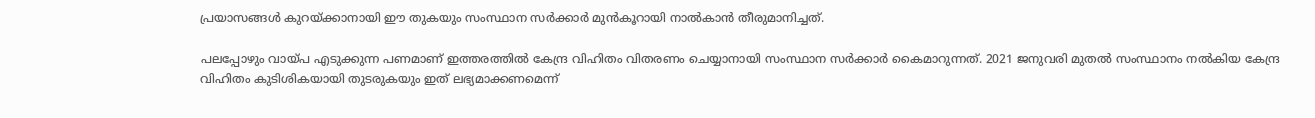പ്രയാസങ്ങൾ കുറയ്‌ക്കാനായി ഈ തുകയും സംസ്ഥാന സർക്കാർ മുൻകൂറായി നാൽകാൻ തീരുമാനിച്ചത്‌.

പലപ്പോഴും വായ്‌പ എടുക്കുന്ന പണമാണ്‌ ഇത്തരത്തിൽ കേന്ദ്ര വിഹിതം വിതരണം ചെയ്യാനായി സംസ്ഥാന സർക്കാർ കൈമാറുന്നത്‌. 2021 ജനുവരി മുതല്‍ സംസ്ഥാനം നല്‍കിയ കേന്ദ്ര വിഹിതം കുടിശികയായി തുടരുകയും ഇത് ലഭ്യമാക്കണമെന്ന്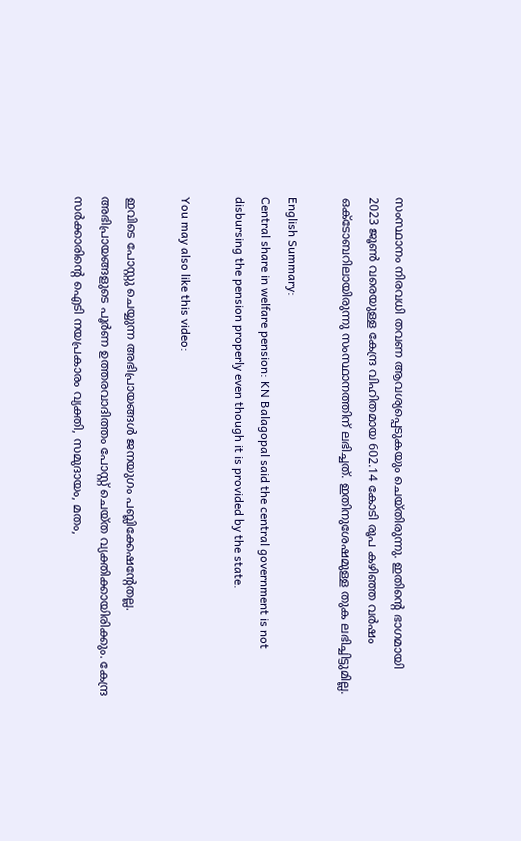സംസ്ഥാനം നിരവധി തവണ ആവശ്യപ്പെടുകയും ചെയ്തിരുന്നു. ഇതിന്റെ ഭാഗമായി 2023 ജൂണ്‍ വരെയുള്ള കേന്ദ്ര വിഹിതമായ 602.14 കോടി രൂപ കഴിഞ്ഞ വര്‍ഷം ഒക്ടോബറിലായിരുന്നു സംസ്ഥാനത്തിന് ലഭിച്ചത്. ഇതിനുശേഷമുള്ള തുക ലഭിച്ചിട്ടുമില്ല.

English Summary:
Central share in welfare pension: KN Balagopal said the central government is not disbursing the pension properly even though it is provided by the state.

You may also like this video:

ഇവിടെ പോസ്റ്റു ചെയ്യുന്ന അഭിപ്രായങ്ങള്‍ ജനയുഗം പബ്ലിക്കേഷന്റേതല്ല. അഭിപ്രായങ്ങളുടെ പൂര്‍ണ ഉത്തരവാദിത്തം പോസ്റ്റ് ചെയ്ത വ്യക്തിക്കായിരിക്കും. കേന്ദ്ര സര്‍ക്കാരിന്റെ ഐടി നയപ്രകാരം വ്യക്തി, സമുദായം, മതം,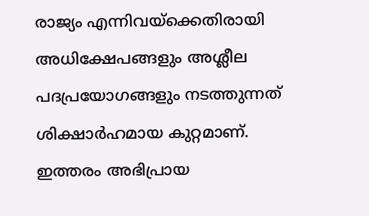രാജ്യം എന്നിവയ്‌ക്കെതിരായി അധിക്ഷേപങ്ങളും അശ്ലീല പദപ്രയോഗങ്ങളും നടത്തുന്നത് ശിക്ഷാര്‍ഹമായ കുറ്റമാണ്. ഇത്തരം അഭിപ്രായ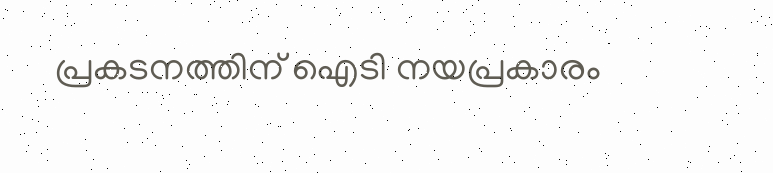പ്രകടനത്തിന് ഐടി നയപ്രകാരം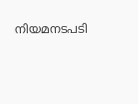നിയമനടപടി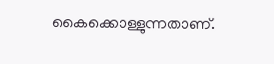കൈക്കൊള്ളുന്നതാണ്.